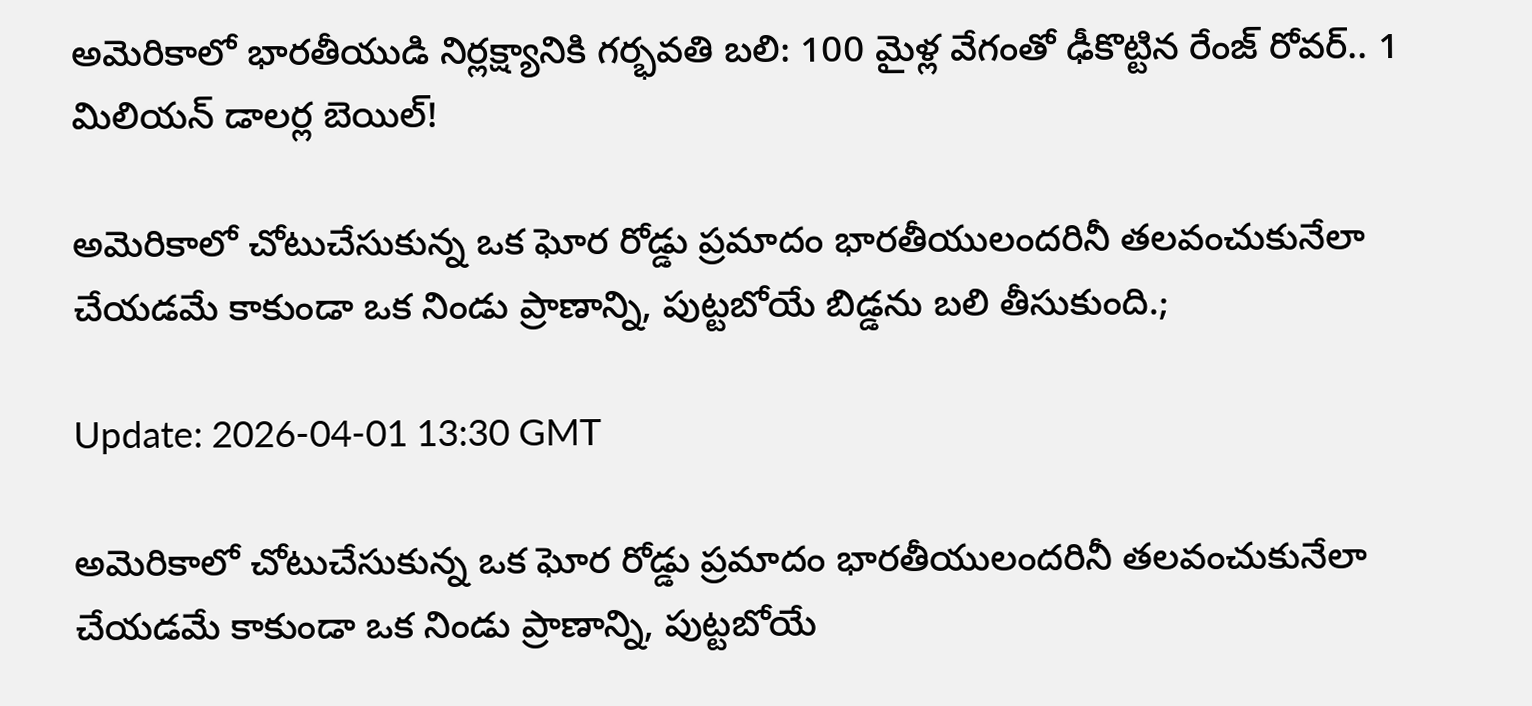అమెరికాలో భారతీయుడి నిర్లక్ష్యానికి గర్భవతి బలి: 100 మైళ్ల వేగంతో ఢీకొట్టిన రేంజ్ రోవర్.. 1 మిలియన్ డాలర్ల బెయిల్!

అమెరికాలో చోటుచేసుకున్న ఒక ఘోర రోడ్డు ప్రమాదం భారతీయులందరినీ తలవంచుకునేలా చేయడమే కాకుండా ఒక నిండు ప్రాణాన్ని, పుట్టబోయే బిడ్డను బలి తీసుకుంది.;

Update: 2026-04-01 13:30 GMT

అమెరికాలో చోటుచేసుకున్న ఒక ఘోర రోడ్డు ప్రమాదం భారతీయులందరినీ తలవంచుకునేలా చేయడమే కాకుండా ఒక నిండు ప్రాణాన్ని, పుట్టబోయే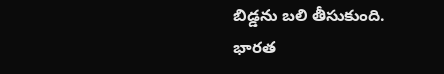బిడ్డను బలి తీసుకుంది. భారత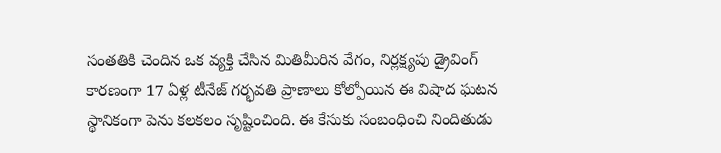సంతతికి చెందిన ఒక వ్యక్తి చేసిన మితిమీరిన వేగం, నిర్లక్ష్యపు డ్రైవింగ్ కారణంగా 17 ఏళ్ల టీనేజ్ గర్భవతి ప్రాణాలు కోల్పోయిన ఈ విషాద ఘటన స్థానికంగా పెను కలకలం సృష్టించింది. ఈ కేసుకు సంబంధించి నిందితుడు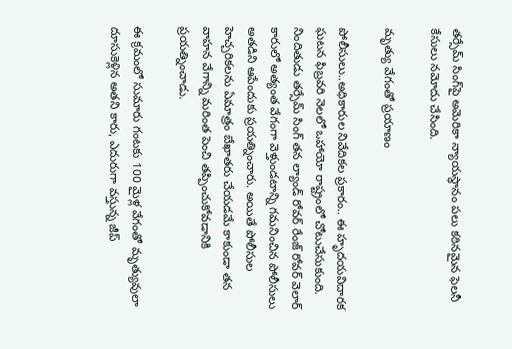తర్సేమ్ సింగ్‌పై అమెరికా న్యాయస్థానం పలు కఠినమైన ఫెలనీ కేసులు నమోదు చేసింది.

మృత్యు వేగంతో ప్రయాణం

పోలీసులు..అధికారుల నివేదికల ప్రకారం.. ఈ హృదయవిదారక ఘటన ఫిబ్రవరి నెలలో ఒహాయో రాష్ట్రంలో చోటుచేసుకుంది. నిందితుడు తర్సేమ్ సింగ్ తన ల్యాండ్ రోవర్ రేంజ్ రోవర్ వెలార్ కారులో అత్యంత వేగంగా వెళ్తుండటాన్ని గమనించిన పోలీసులు అతడిని ఆపేందుకు ప్రయత్నించారు. అయితే పోలీసుల హెచ్చరికలను ఏమాత్రం బేఖాతరు చేయడమే కాకుండా తన వాహన వేగాన్ని మరింత పెంచి తప్పించుకోవడానికి ప్రయత్నించాడు.

ఈ క్రమంలో సుమారు గంటకు 100 మైళ్ల వేగంతో మృత్యువులా దూసుకెళ్లిన అతని కారు, ఎదురుగా వస్తున్న జీప్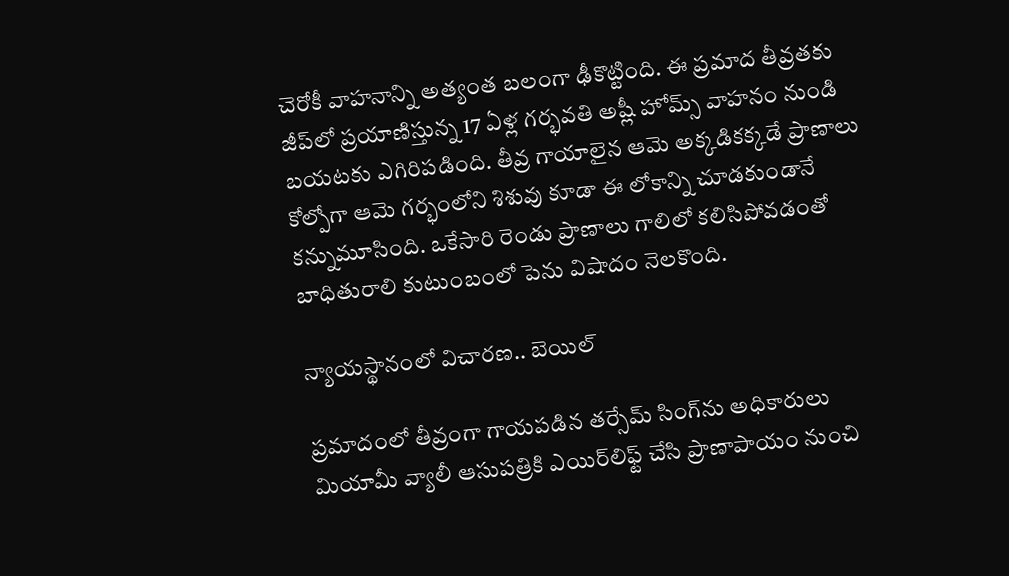చెరోకీ వాహనాన్ని అత్యంత బలంగా ఢీకొట్టింది. ఈ ప్రమాద తీవ్రతకు జీప్‌లో ప్రయాణిస్తున్న 17 ఏళ్ల గర్భవతి అష్లీ హోమ్స్ వాహనం నుండి బయటకు ఎగిరిపడింది. తీవ్ర గాయాలైన ఆమె అక్కడికక్కడే ప్రాణాలు కోల్పోగా ఆమె గర్భంలోని శిశువు కూడా ఈ లోకాన్ని చూడకుండానే కన్నుమూసింది. ఒకేసారి రెండు ప్రాణాలు గాలిలో కలిసిపోవడంతో బాధితురాలి కుటుంబంలో పెను విషాదం నెలకొంది.

న్యాయస్థానంలో విచారణ.. బెయిల్

ప్రమాదంలో తీవ్రంగా గాయపడిన తర్సేమ్ సింగ్‌ను అధికారులు మియామీ వ్యాలీ ఆసుపత్రికి ఎయిర్‌లిఫ్ట్ చేసి ప్రాణాపాయం నుంచి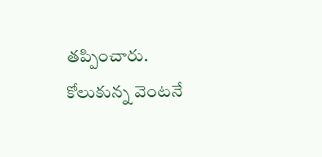తప్పించారు. కోలుకున్న వెంటనే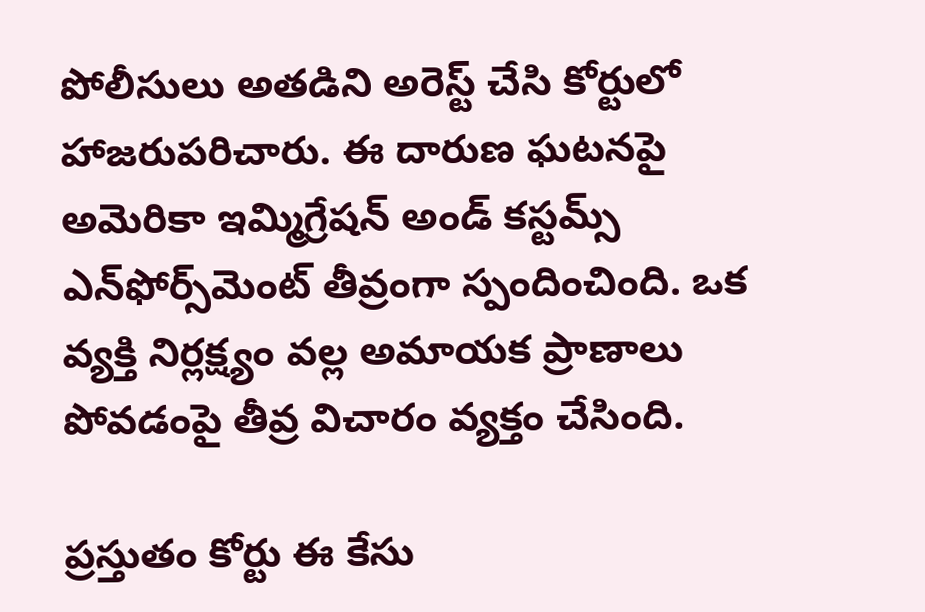పోలీసులు అతడిని అరెస్ట్ చేసి కోర్టులో హాజరుపరిచారు. ఈ దారుణ ఘటనపై అమెరికా ఇమ్మిగ్రేషన్ అండ్ కస్టమ్స్ ఎన్‌ఫోర్స్‌మెంట్ తీవ్రంగా స్పందించింది. ఒక వ్యక్తి నిర్లక్ష్యం వల్ల అమాయక ప్రాణాలు పోవడంపై తీవ్ర విచారం వ్యక్తం చేసింది.

ప్రస్తుతం కోర్టు ఈ కేసు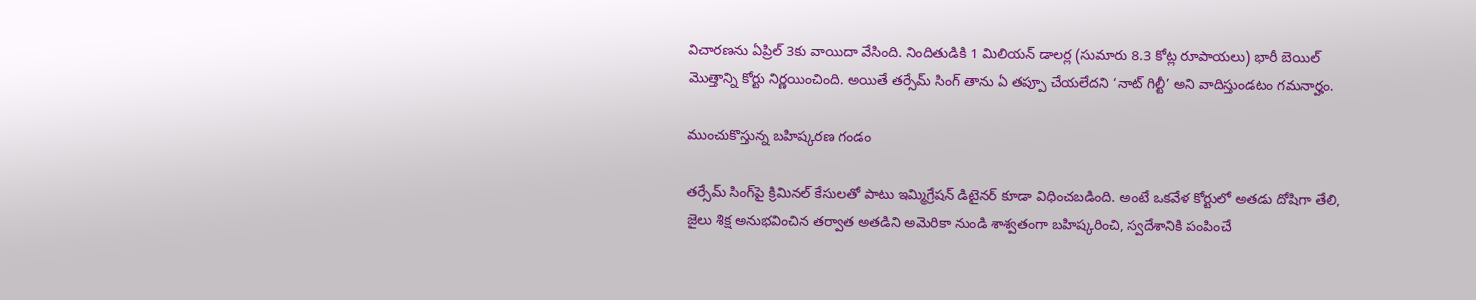విచారణను ఏప్రిల్ 3కు వాయిదా వేసింది. నిందితుడికి 1 మిలియన్ డాలర్ల (సుమారు 8.3 కోట్ల రూపాయలు) భారీ బెయిల్ మొత్తాన్ని కోర్టు నిర్ణయించింది. అయితే తర్సేమ్ సింగ్ తాను ఏ తప్పూ చేయలేదని ‘నాట్ గిల్టీ’ అని వాదిస్తుండటం గమనార్హం.

ముంచుకొస్తున్న బహిష్కరణ గండం

తర్సేమ్ సింగ్‌పై క్రిమినల్ కేసులతో పాటు ఇమ్మిగ్రేషన్ డిటైనర్ కూడా విధించబడింది. అంటే ఒకవేళ కోర్టులో అతడు దోషిగా తేలి, జైలు శిక్ష అనుభవించిన తర్వాత అతడిని అమెరికా నుండి శాశ్వతంగా బహిష్కరించి, స్వదేశానికి పంపించే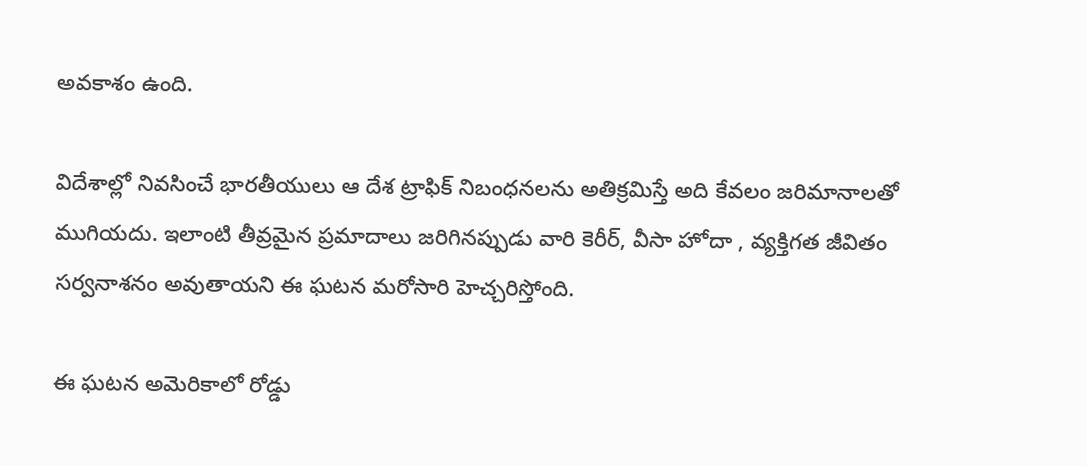అవకాశం ఉంది.

విదేశాల్లో నివసించే భారతీయులు ఆ దేశ ట్రాఫిక్ నిబంధనలను అతిక్రమిస్తే అది కేవలం జరిమానాలతో ముగియదు. ఇలాంటి తీవ్రమైన ప్రమాదాలు జరిగినప్పుడు వారి కెరీర్, వీసా హోదా , వ్యక్తిగత జీవితం సర్వనాశనం అవుతాయని ఈ ఘటన మరోసారి హెచ్చరిస్తోంది.

ఈ ఘటన అమెరికాలో రోడ్డు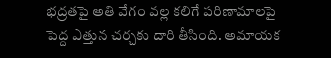భద్రతపై అతి వేగం వల్ల కలిగే పరిణామాలపై పెద్ద ఎత్తున చర్చకు దారి తీసింది. అమాయక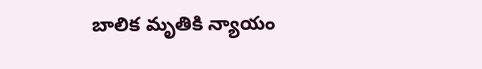బాలిక మృతికి న్యాయం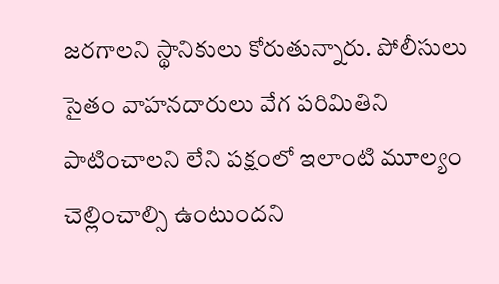జరగాలని స్థానికులు కోరుతున్నారు. పోలీసులు సైతం వాహనదారులు వేగ పరిమితిని పాటించాలని లేని పక్షంలో ఇలాంటి మూల్యం చెల్లించాల్సి ఉంటుందని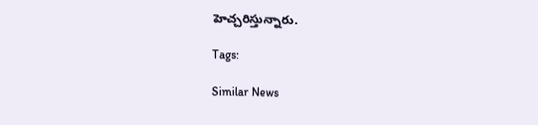హెచ్చరిస్తున్నారు.

Tags:

Similar News